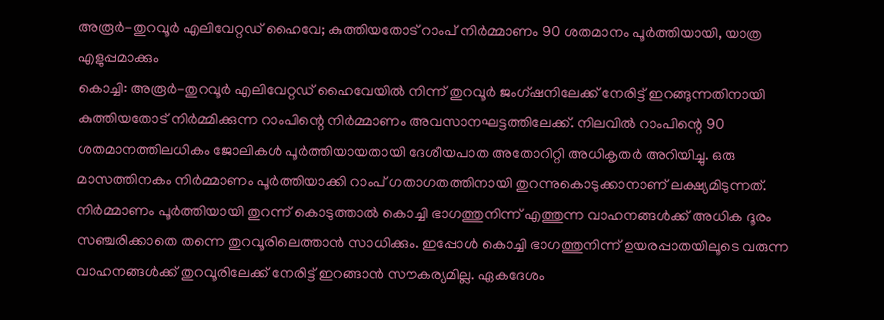അരൂർ-തുറവൂർ എലിവേറ്റഡ് ഹൈവേ; കുത്തിയതോട് റാംപ് നിർമ്മാണം 90 ശതമാനം പൂർത്തിയായി, യാത്ര എളുപ്പമാക്കും
കൊച്ചി: അരൂർ-തുറവൂർ എലിവേറ്റഡ് ഹൈവേയിൽ നിന്ന് തുറവൂർ ജംഗ്ഷനിലേക്ക് നേരിട്ട് ഇറങ്ങുന്നതിനായി കുത്തിയതോട് നിർമ്മിക്കുന്ന റാംപിന്റെ നിർമ്മാണം അവസാനഘട്ടത്തിലേക്ക്. നിലവിൽ റാംപിന്റെ 90 ശതമാനത്തിലധികം ജോലികൾ പൂർത്തിയായതായി ദേശീയപാത അതോറിറ്റി അധികൃതർ അറിയിച്ചു. ഒരു മാസത്തിനകം നിർമ്മാണം പൂർത്തിയാക്കി റാംപ് ഗതാഗതത്തിനായി തുറന്നുകൊടുക്കാനാണ് ലക്ഷ്യമിടുന്നത്.
നിർമ്മാണം പൂർത്തിയായി തുറന്ന് കൊടുത്താൽ കൊച്ചി ഭാഗത്തുനിന്ന് എത്തുന്ന വാഹനങ്ങൾക്ക് അധിക ദൂരം സഞ്ചരിക്കാതെ തന്നെ തുറവൂരിലെത്താൻ സാധിക്കും. ഇപ്പോൾ കൊച്ചി ഭാഗത്തുനിന്ന് ഉയരപ്പാതയിലൂടെ വരുന്ന വാഹനങ്ങൾക്ക് തുറവൂരിലേക്ക് നേരിട്ട് ഇറങ്ങാൻ സൗകര്യമില്ല. ഏകദേശം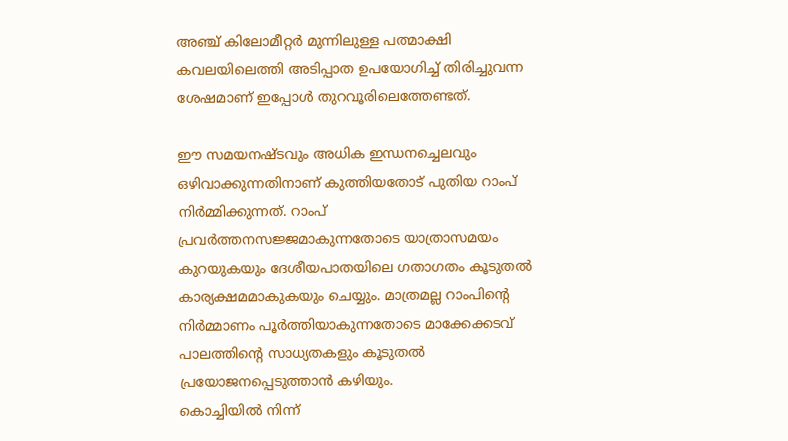അഞ്ച് കിലോമീറ്റർ മുന്നിലുള്ള പത്മാക്ഷി കവലയിലെത്തി അടിപ്പാത ഉപയോഗിച്ച് തിരിച്ചുവന്ന ശേഷമാണ് ഇപ്പോൾ തുറവൂരിലെത്തേണ്ടത്.

ഈ സമയനഷ്ടവും അധിക ഇന്ധനച്ചെലവും ഒഴിവാക്കുന്നതിനാണ് കുത്തിയതോട് പുതിയ റാംപ് നിർമ്മിക്കുന്നത്. റാംപ് പ്രവർത്തനസജ്ജമാകുന്നതോടെ യാത്രാസമയം കുറയുകയും ദേശീയപാതയിലെ ഗതാഗതം കൂടുതൽ കാര്യക്ഷമമാകുകയും ചെയ്യും. മാത്രമല്ല റാംപിന്റെ നിർമ്മാണം പൂർത്തിയാകുന്നതോടെ മാക്കേക്കടവ് പാലത്തിന്റെ സാധ്യതകളും കൂടുതൽ പ്രയോജനപ്പെടുത്താൻ കഴിയും.
കൊച്ചിയിൽ നിന്ന്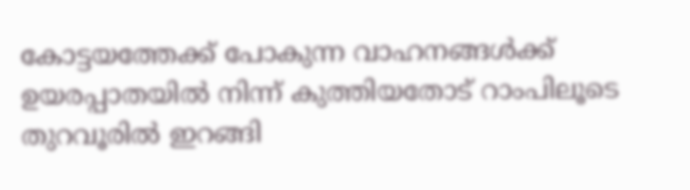കോട്ടയത്തേക്ക് പോകുന്ന വാഹനങ്ങൾക്ക് ഉയരപ്പാതയിൽ നിന്ന് കുത്തിയതോട് റാംപിലൂടെ തുറവൂരിൽ ഇറങ്ങി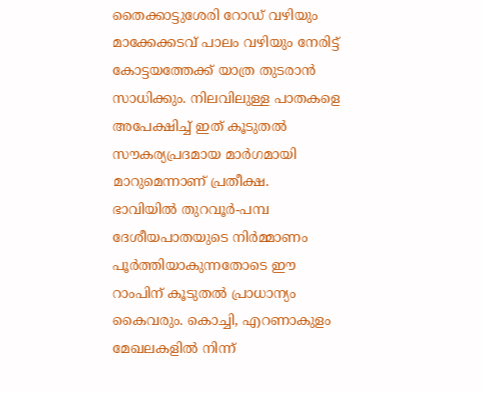തൈക്കാട്ടുശേരി റോഡ് വഴിയും മാക്കേക്കടവ് പാലം വഴിയും നേരിട്ട് കോട്ടയത്തേക്ക് യാത്ര തുടരാൻ സാധിക്കും. നിലവിലുള്ള പാതകളെ അപേക്ഷിച്ച് ഇത് കൂടുതൽ സൗകര്യപ്രദമായ മാർഗമായി മാറുമെന്നാണ് പ്രതീക്ഷ.
ഭാവിയിൽ തുറവൂർ-പമ്പ ദേശീയപാതയുടെ നിർമ്മാണം പൂർത്തിയാകുന്നതോടെ ഈ റാംപിന് കൂടുതൽ പ്രാധാന്യം കൈവരും. കൊച്ചി, എറണാകുളം മേഖലകളിൽ നിന്ന്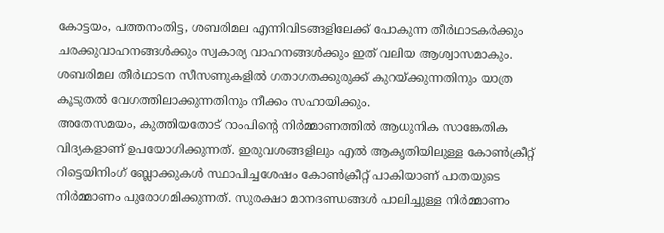കോട്ടയം, പത്തനംതിട്ട, ശബരിമല എന്നിവിടങ്ങളിലേക്ക് പോകുന്ന തീർഥാടകർക്കും ചരക്കുവാഹനങ്ങൾക്കും സ്വകാര്യ വാഹനങ്ങൾക്കും ഇത് വലിയ ആശ്വാസമാകും. ശബരിമല തീർഥാടന സീസണുകളിൽ ഗതാഗതക്കുരുക്ക് കുറയ്ക്കുന്നതിനും യാത്ര കൂടുതൽ വേഗത്തിലാക്കുന്നതിനും നീക്കം സഹായിക്കും.
അതേസമയം, കുത്തിയതോട് റാംപിന്റെ നിർമ്മാണത്തിൽ ആധുനിക സാങ്കേതിക വിദ്യകളാണ് ഉപയോഗിക്കുന്നത്. ഇരുവശങ്ങളിലും എൽ ആകൃതിയിലുള്ള കോൺക്രീറ്റ് റിട്ടെയിനിംഗ് ബ്ലോക്കുകൾ സ്ഥാപിച്ചശേഷം കോൺക്രീറ്റ് പാകിയാണ് പാതയുടെ നിർമ്മാണം പുരോഗമിക്കുന്നത്. സുരക്ഷാ മാനദണ്ഡങ്ങൾ പാലിച്ചുള്ള നിർമ്മാണം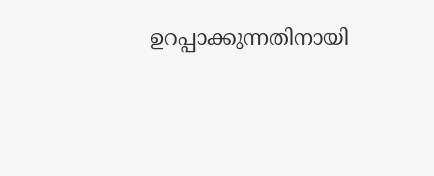ഉറപ്പാക്കുന്നതിനായി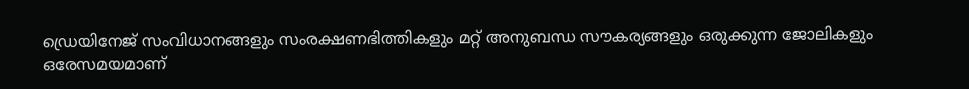ഡ്രെയിനേജ് സംവിധാനങ്ങളും സംരക്ഷണഭിത്തികളും മറ്റ് അനുബന്ധ സൗകര്യങ്ങളും ഒരുക്കുന്ന ജോലികളും ഒരേസമയമാണ്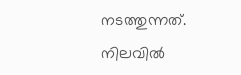നടത്തുന്നത്.
നിലവിൽ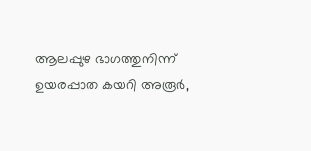ആലപ്പുഴ ഭാഗത്തുനിന്ന് ഉയരപ്പാത കയറി അരൂർ,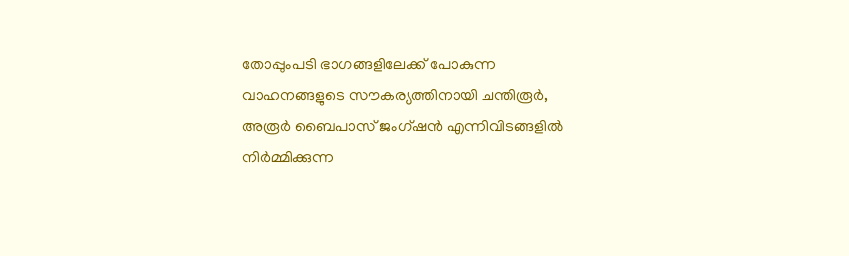തോപ്പുംപടി ഭാഗങ്ങളിലേക്ക് പോകുന്ന വാഹനങ്ങളുടെ സൗകര്യത്തിനായി ചന്തിരൂർ, അരൂർ ബൈപാസ് ജംഗ്ഷൻ എന്നിവിടങ്ങളിൽ നിർമ്മിക്കുന്ന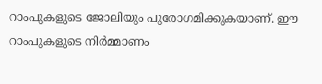റാംപുകളുടെ ജോലിയും പുരോഗമിക്കുകയാണ്. ഈ റാംപുകളുടെ നിർമ്മാണം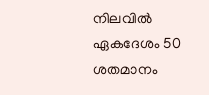നിലവിൽ ഏകദേശം 50 ശതമാനം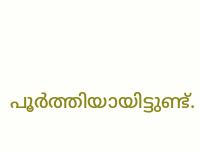പൂർത്തിയായിട്ടുണ്ട്.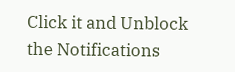Click it and Unblock the Notifications